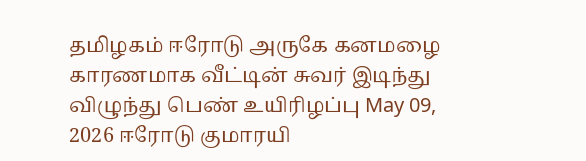தமிழகம் ஈரோடு அருகே கனமழை காரணமாக வீட்டின் சுவர் இடிந்து விழுந்து பெண் உயிரிழப்பு May 09, 2026 ஈரோடு குமாரயி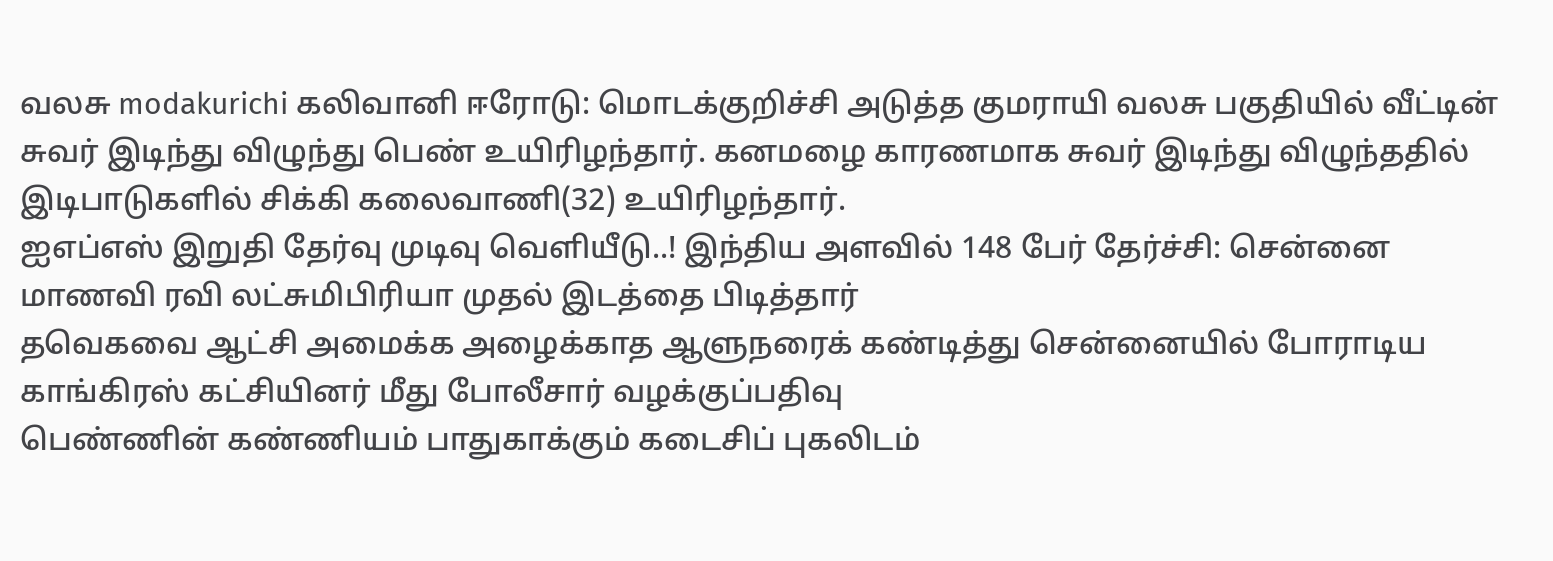வலசு modakurichi கலிவானி ஈரோடு: மொடக்குறிச்சி அடுத்த குமராயி வலசு பகுதியில் வீட்டின் சுவர் இடிந்து விழுந்து பெண் உயிரிழந்தார். கனமழை காரணமாக சுவர் இடிந்து விழுந்ததில் இடிபாடுகளில் சிக்கி கலைவாணி(32) உயிரிழந்தார்.
ஐஎப்எஸ் இறுதி தேர்வு முடிவு வெளியீடு..! இந்திய அளவில் 148 பேர் தேர்ச்சி: சென்னை மாணவி ரவி லட்சுமிபிரியா முதல் இடத்தை பிடித்தார்
தவெகவை ஆட்சி அமைக்க அழைக்காத ஆளுநரைக் கண்டித்து சென்னையில் போராடிய காங்கிரஸ் கட்சியினர் மீது போலீசார் வழக்குப்பதிவு
பெண்ணின் கண்ணியம் பாதுகாக்கும் கடைசிப் புகலிடம்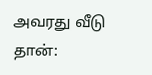அவரது வீடு தான்: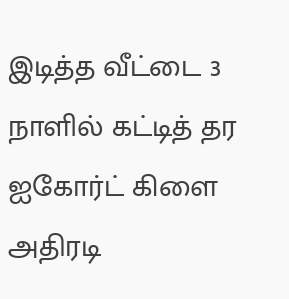இடித்த வீட்டை 3 நாளில் கட்டித் தர ஐகோர்ட் கிளை அதிரடி